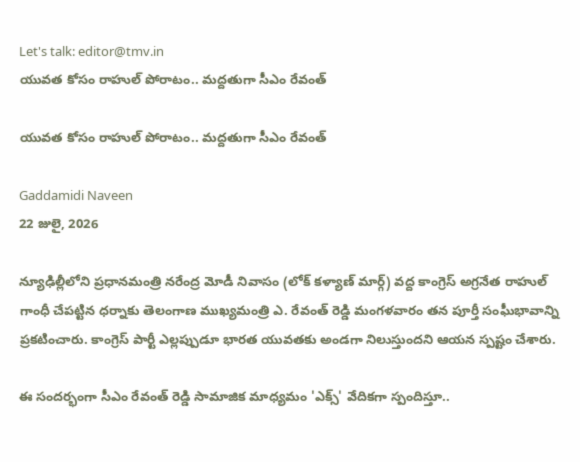Let's talk: editor@tmv.in
యువత కోసం రాహుల్ పోరాటం.. మద్దతుగా సీఎం రేవంత్

యువత కోసం రాహుల్ పోరాటం.. మద్దతుగా సీఎం రేవంత్

Gaddamidi Naveen
22 జులై, 2026

న్యూఢిల్లీలోని ప్రధానమంత్రి నరేంద్ర మోడీ నివాసం (లోక్ కళ్యాణ్ మార్గ్) వద్ద కాంగ్రెస్ అగ్రనేత రాహుల్ గాంధీ చేపట్టిన ధర్నాకు తెలంగాణ ముఖ్యమంత్రి ఎ. రేవంత్ రెడ్డి మంగళవారం తన పూర్తీ సంఘీభావాన్ని ప్రకటించారు. కాంగ్రెస్ పార్టీ ఎల్లప్పుడూ భారత యువతకు అండగా నిలుస్తుందని ఆయన స్పష్టం చేశారు.

ఈ సందర్భంగా సీఎం రేవంత్ రెడ్డి సామాజిక మాధ్యమం 'ఎక్స్' వేదికగా స్పందిస్తూ..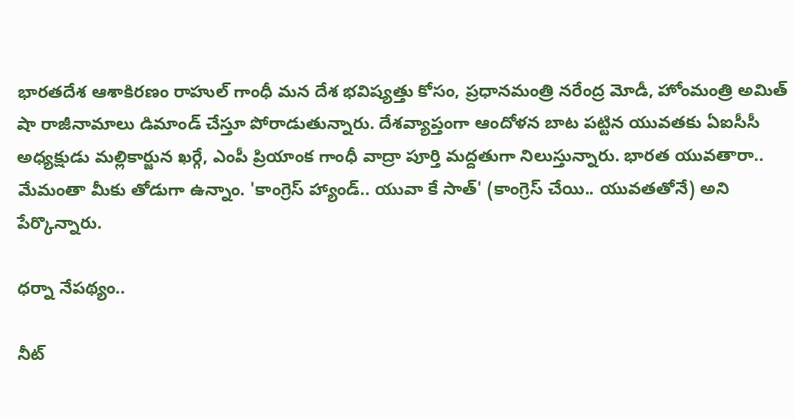భారతదేశ ఆశాకిరణం రాహుల్ గాంధీ మన దేశ భవిష్యత్తు కోసం, ప్రధానమంత్రి నరేంద్ర మోడీ, హోంమంత్రి అమిత్ షా రాజీనామాలు డిమాండ్ చేస్తూ పోరాడుతున్నారు. దేశవ్యాప్తంగా ఆందోళన బాట పట్టిన యువతకు ఏఐసీసీ అధ్యక్షుడు మల్లికార్జున ఖర్గే, ఎంపీ ప్రియాంక గాంధీ వాద్రా పూర్తి మద్దతుగా నిలుస్తున్నారు. భారత యువతారా.. మేమంతా మీకు తోడుగా ఉన్నాం. 'కాంగ్రెస్ హ్యాండ్.. యువా కే సాత్' (కాంగ్రెస్ చేయి.. యువతతోనే) అని పేర్కొన్నారు.

ధర్నా నేపథ్యం..

నీట్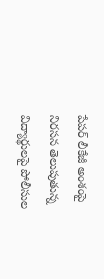పేపర్ లీకేజీ అంశంపై నిరసన తెలుపుతున్న విద్యార్థులపై పోలీసుల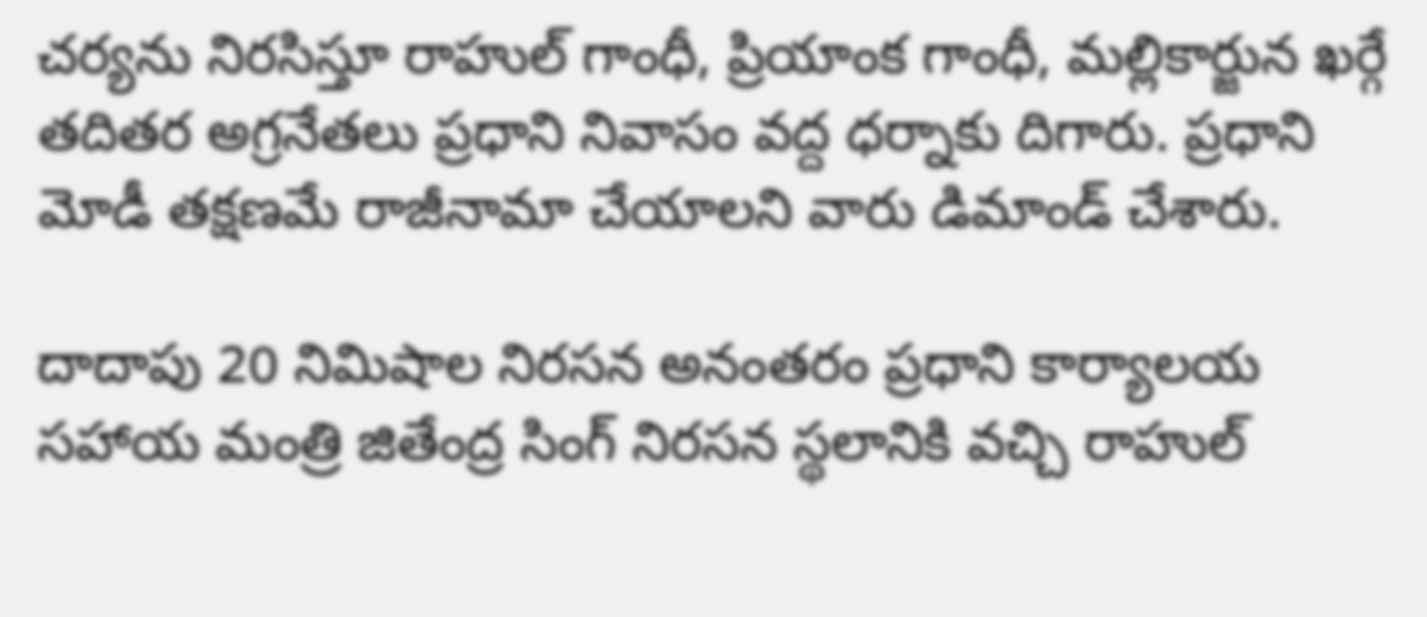చర్యను నిరసిస్తూ రాహుల్ గాంధీ, ప్రియాంక గాంధీ, మల్లికార్జున ఖర్గే తదితర అగ్రనేతలు ప్రధాని నివాసం వద్ద ధర్నాకు దిగారు. ప్రధాని మోడీ తక్షణమే రాజీనామా చేయాలని వారు డిమాండ్ చేశారు.

దాదాపు 20 నిమిషాల నిరసన అనంతరం ప్రధాని కార్యాలయ సహాయ మంత్రి జితేంద్ర సింగ్ నిరసన స్థలానికి వచ్చి రాహుల్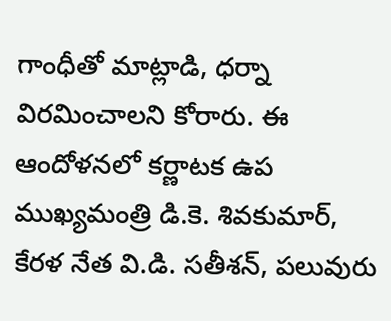గాంధీతో మాట్లాడి, ధర్నా విరమించాలని కోరారు. ఈ ఆందోళనలో కర్ణాటక ఉప ముఖ్యమంత్రి డి.కె. శివకుమార్, కేరళ నేత వి.డి. సతీశన్, పలువురు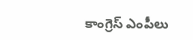కాంగ్రెస్ ఎంపీలు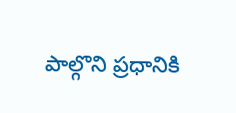పాల్గొని ప్రధానికి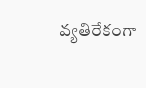వ్యతిరేకంగా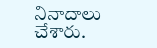నినాదాలు చేశారు.